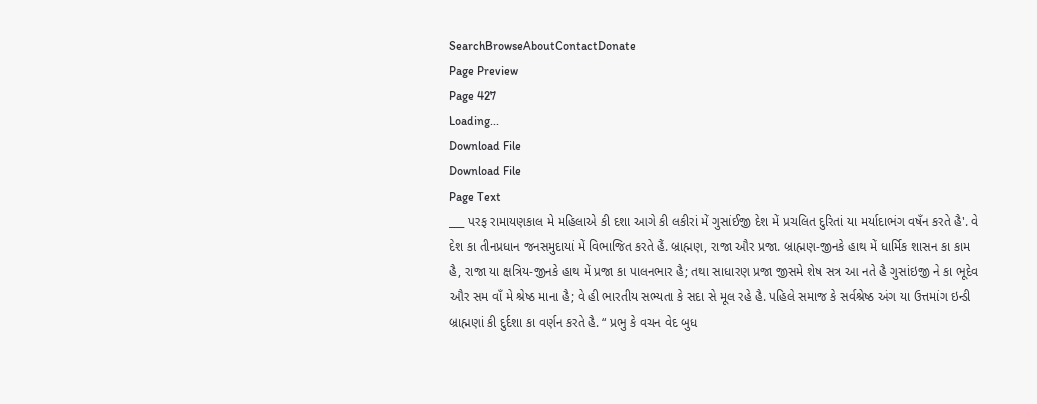SearchBrowseAboutContactDonate
Page Preview
Page 427
Loading...
Download File
Download File
Page Text
___ પરફ રામાયણકાલ મે મહિલાએ કી દશા આગે કી લકીરાં મેં ગુસાંઈજી દેશ મેં પ્રચલિત દુરિતાં યા મર્યાદાભંગ વષઁન કરતે હૈ'. વે દેશ કા તીનપ્રધાન જનસમુદાયાં મેં વિભાજિત કરતે હૈં. બ્રાહ્મણ, રાજા ઔર પ્રજા. બ્રાહ્મણ-જીનકે હાથ મેં ધાર્મિક શાસન કા કામ હૈ, રાજા યા ક્ષત્રિય-જીનકે હાથ મેં પ્રજા કા પાલનભાર હૈ; તથા સાધારણ પ્રજા જીસમે શેષ સત્ર આ નતે હૈ ગુસાંઇજી ને કા ભૂદેવ ઔર સમ વાઁ મે શ્રેષ્ઠ માના હૈ; વે હી ભારતીય સભ્યતા કે સદા સે મૂલ રહે હૈ. પહિલે સમાજ કે સર્વશ્રેષ્ઠ અંગ યા ઉત્તમાંગ ઇન્ડી બ્રાહ્મણાં કી દુર્દશા કા વર્ણન કરતે હૈ. “ પ્રભુ કે વચન વેદ બુધ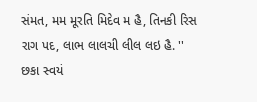સંમત, મમ મૂરતિ મિદેવ મ હૈ, તિનકી રિસ રાગ પદ, લાભ લાલચી લીલ લઇ હૈ. '' છકા સ્વયં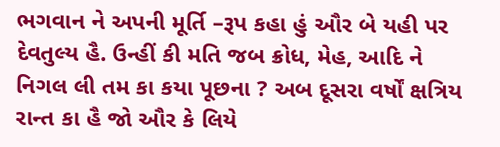ભગવાન ને અપની મૂર્તિ –રૂપ કહા હું ઔર બે યહી પર દેવતુલ્ય હૈ. ઉન્હીં કી મતિ જબ ક્રોધ, મેહ, આદિ ને નિગલ લી તમ કા કયા પૂછના ? અબ દૂસરા વર્ષોં ક્ષત્રિય રાન્ત કા હૈ જો ઔર કે લિયે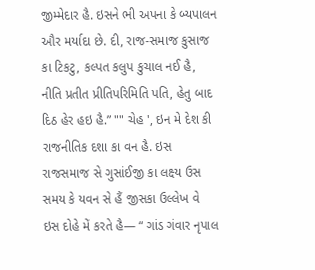જીમ્મેદાર હૈ. ઇસને ભી અપના કે બ્યપાલન ઔર મર્યાદા છે. દી, રાજ-સમાજ કુસાજ કા ટિકટુ, કલ્પત કલુપ કુચાલ નઈ હૈ, નીતિ પ્રતીત પ્રીતિપરિમિતિ પતિ, હેતુ બાદ દિઠ હેર હઇ હૈ.” "" ચેહ ', ઇન મે દેશ કી રાજનીતિક દશા કા વન હૈ. ઇસ રાજસમાજ સે ગુસાંઈજી કા લક્ષ્ય ઉસ સમય કે યવન સે હૈં જીસકા ઉલ્લેખ વે ઇસ દોહે મેં કરતે હૈ— “ ગાંડ ગંવાર નૃપાલ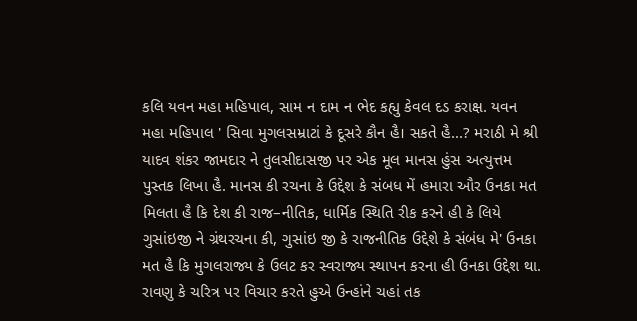કલિ યવન મહા મહિપાલ, સામ ન દામ ન ભેદ કહ્યુ કેવલ દડ કરાક્ષ. યવન મહા મહિપાલ ' સિવા મુગલસમ્રાટાં કે દૂસરે કૌન હૈ। સકતે હૈ...? મરાઠી મે શ્રી યાદવ શંકર જામદાર ને તુલસીદાસજી પર એક મૂલ માનસ હુંસ અત્યુત્તમ પુસ્તક લિખા હૈ. માનસ કી રચના કે ઉદ્દેશ કે સંબધ મેં હમારા ઔર ઉનકા મત મિલતા હૈ કિ દેશ કી રાજ–નીતિક, ધાર્મિક સ્થિતિ રીક કરને હી કે લિયે ગુસાંઇજી ને ગ્રંથરચના કી, ગુસાંઇ જી કે રાજનીતિક ઉદ્દેશે કે સંબંધ મે' ઉનકા મત હૈ કિ મુગલરાજ્ય કે ઉલટ કર સ્વરાજ્ય સ્થાપન કરના હી ઉનકા ઉદ્દેશ થા. રાવણુ કે ચરિત્ર પર વિચાર કરતે હુએ ઉન્હાંને ચહાં તક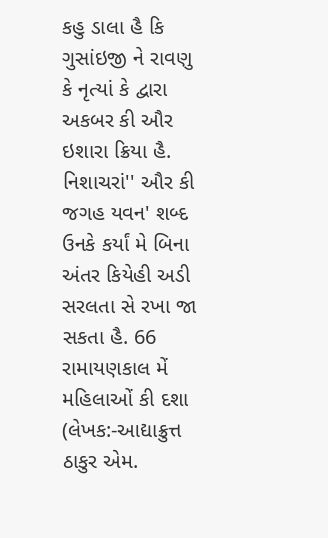કહુ ડાલા હૈ કિ ગુસાંઇજી ને રાવણુ કે નૃત્યાં કે દ્વારા અકબર કી ઔર ઇશારા ક્રિયા હૈ. નિશાચરાં'' ઔર કી જગહ યવન' શબ્દ ઉનકે કર્યાં મે બિના અંતર કિયેહી અડી સરલતા સે રખા જા સકતા હૈ. 66 રામાયણકાલ મેં મહિલાઓં કી દશા (લેખક:-આદ્યાક્રુત્ત ઠાકુર એમ.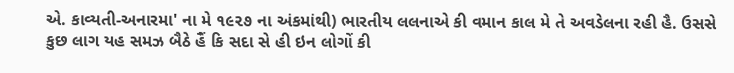એ. કાવ્યતી-અનારમા' ના મે ૧૯૨૭ ના અંકમાંથી) ભારતીય લલનાએ કી વમાન કાલ મે તે અવડેલના રહી હૈ. ઉસસે કુછ લાગ યહ સમઝ બૈઠે હૈં કિ સદા સે હી ઇન લોગોં કી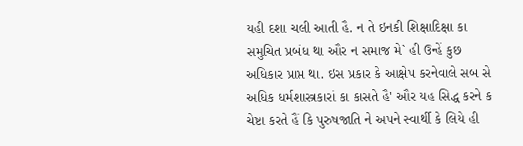યહી દશા ચલી આતી હૈ. ન તે ઇનકી શિક્ષાદિક્ષા કા સમુચિત પ્રબંધ થા ઔર ન સમાજ મે` હી ઉન્હેં કુછ અધિકાર પ્રાપ્ત થા. ઇસ પ્રકાર કે આક્ષેપ કરનેવાલે સબ સે અધિક ધર્મશાસ્ત્રકારાં કા કાસતે હૈ' ઔર યહ સિદ્ધ કરને ક ચેષ્ટા કરતે હૈં કિ પુરુષજાતિ ને અપને સ્વાર્થી કે લિયે હી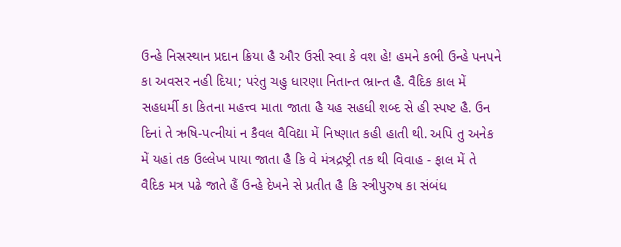ઉન્હે નિસ્રસ્થાન પ્રદાન ક્રિયા હૈ ઔર ઉસી સ્વા કે વશ હે! હમને કભી ઉન્હે પનપને કા અવસર નહી દિયા; પરંતુ ચહુ ધારણા નિતાન્ત ભ્રાન્ત હૈ. વૈદિક કાલ મેં સહધર્મી કા કિતના મહત્ત્વ માતા જાતા હૈ યહ સહધી શબ્દ સે હી સ્પષ્ટ હૈ. ઉન દિનાં તે ઋષિ-પત્નીયાં ન કૈવલ વૈવિદ્યા મેં નિષ્ણાત કહી હાતી થી. અપિ તુ અનેક મેં યહાં તક ઉલ્લેખ પાયા જાતા હૈ કિ વે મંત્રદ્રષ્ટ્રી તક થી વિવાહ - ફાલ મેં તે વૈદિક મત્ર પઢે જાતે હૈં ઉન્હે દેખને સે પ્રતીત હૈ કિ સ્ત્રીપુરુષ કા સંબંધ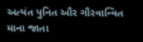અત્યંત પુનિત ઔર ગૌરવાન્વિત માના જાતા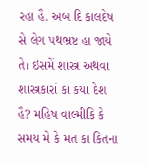રહા હૈ. અબ દિ કાલદેષ સે લેગ પથભ્રષ્ટ હા જાયે તે। ઇસમેં શાસ્ત્ર અથવા શાસ્ત્રકારાં કા કયા દેશ હૈ? મહિષ વાલ્મીકિ કે સમય મે કે મત કા કિતના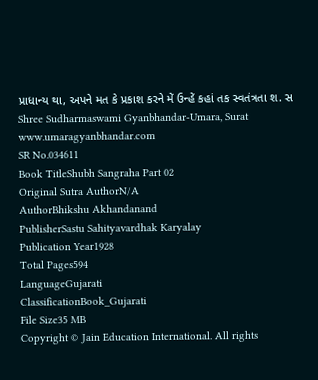પ્રાધાન્ય થા, અપને મત કે પ્રકાશ કરને મેં ઉન્હેં કહાં તક સ્વતંત્રતા શ. સ Shree Sudharmaswami Gyanbhandar-Umara, Surat www.umaragyanbhandar.com
SR No.034611
Book TitleShubh Sangraha Part 02
Original Sutra AuthorN/A
AuthorBhikshu Akhandanand
PublisherSastu Sahityavardhak Karyalay
Publication Year1928
Total Pages594
LanguageGujarati
ClassificationBook_Gujarati
File Size35 MB
Copyright © Jain Education International. All rights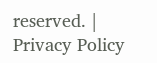reserved. | Privacy Policy